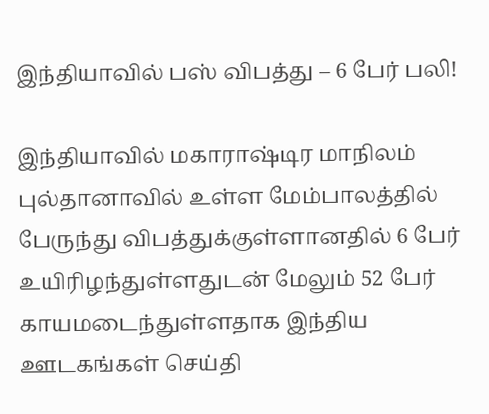இந்தியாவில் பஸ் விபத்து – 6 பேர் பலி!

இந்தியாவில் மகாராஷ்டிர மாநிலம் புல்தானாவில் உள்ள மேம்பாலத்தில் பேருந்து விபத்துக்குள்ளானதில் 6 பேர் உயிரிழந்துள்ளதுடன் மேலும் 52 பேர் காயமடைந்துள்ளதாக இந்திய ஊடகங்கள் செய்தி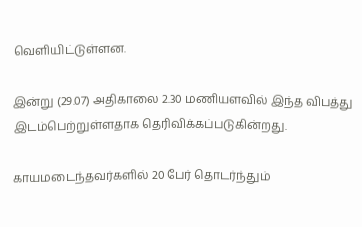வெளியிட்டுள்ளன.

இன்று (29.07) அதிகாலை 2.30 மணியளவில் இந்த விபத்து இடம்பெற்றுள்ளதாக தெரிவிக்கப்படுகின்றது.

காயமடைந்தவர்களில் 20 பேர் தொடர்ந்தும்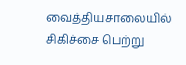வைத்தியசாலையில் சிகிச்சை பெற்று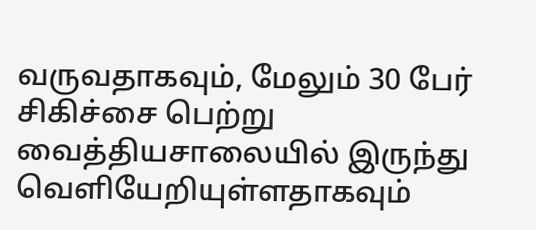வருவதாகவும், மேலும் 30 பேர் சிகிச்சை பெற்று வைத்தியசாலையில் இருந்து வெளியேறியுள்ளதாகவும்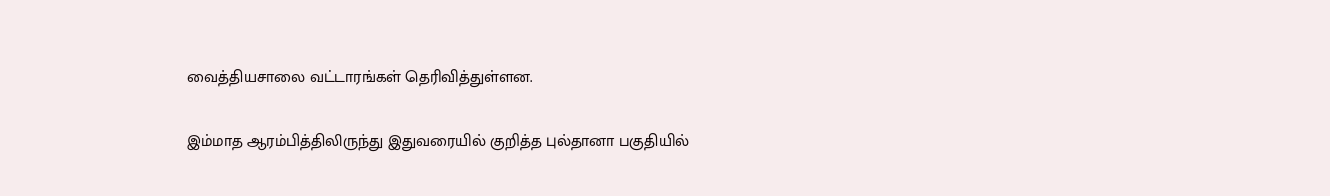வைத்தியசாலை வட்டாரங்கள் தெரிவித்துள்ளன.

இம்மாத ஆரம்பித்திலிருந்து இதுவரையில் குறித்த புல்தானா பகுதியில்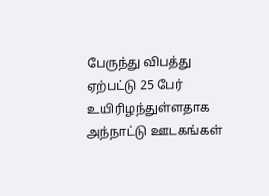பேருந்து விபத்து ஏற்பட்டு 25 பேர் உயிரிழந்துள்ளதாக அந்நாட்டு ஊடகங்கள்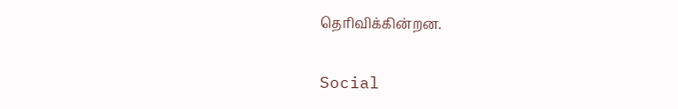தெரிவிக்கின்றன.

Social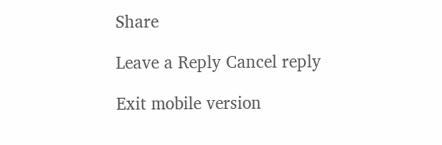Share

Leave a Reply Cancel reply

Exit mobile version